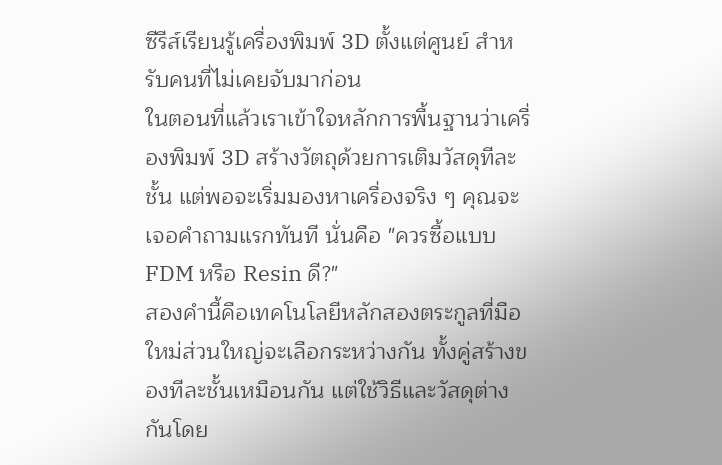ซีรีส์เรียนรู้เครื่องพิมพ์ 3D ตั้งแต่ศูนย์ สำหรับคนที่ไม่เคยจับมาก่อน
ในตอนที่แล้วเราเข้าใจหลักการพื้นฐานว่าเครื่องพิมพ์ 3D สร้างวัตถุด้วยการเติมวัสดุทีละชั้น แต่พอจะเริ่มมองหาเครื่องจริง ๆ คุณจะเจอคำถามแรกทันที นั่นคือ "ควรซื้อแบบ FDM หรือ Resin ดี?"
สองคำนี้คือเทคโนโลยีหลักสองตระกูลที่มือใหม่ส่วนใหญ่จะเลือกระหว่างกัน ทั้งคู่สร้างของทีละชั้นเหมือนกัน แต่ใช้วิธีและวัสดุต่างกันโดย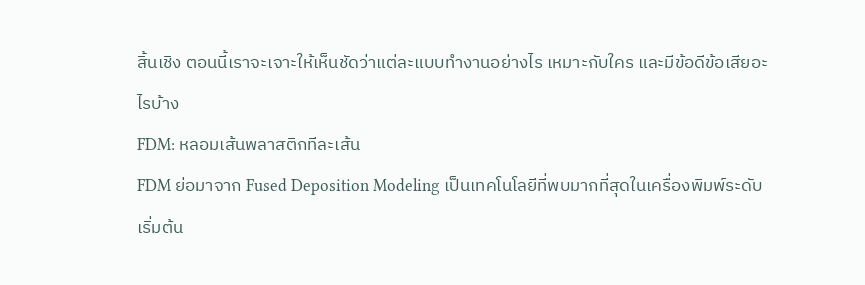สิ้นเชิง ตอนนี้เราจะเจาะให้เห็นชัดว่าแต่ละแบบทำงานอย่างไร เหมาะกับใคร และมีข้อดีข้อเสียอะไรบ้าง
FDM: หลอมเส้นพลาสติกทีละเส้น
FDM ย่อมาจาก Fused Deposition Modeling เป็นเทคโนโลยีที่พบมากที่สุดในเครื่องพิมพ์ระดับเริ่มต้น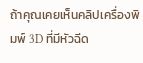ถ้าคุณเคยเห็นคลิปเครื่องพิมพ์ 3D ที่มีหัวฉีด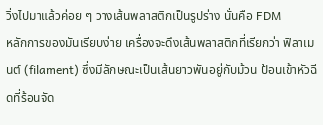วิ่งไปมาแล้วค่อย ๆ วางเส้นพลาสติกเป็นรูปร่าง นั่นคือ FDM
หลักการของมันเรียบง่าย เครื่องจะดึงเส้นพลาสติกที่เรียกว่า ฟิลาเมนต์ (filament) ซึ่งมีลักษณะเป็นเส้นยาวพันอยู่กับม้วน ป้อนเข้าหัวฉีดที่ร้อนจัด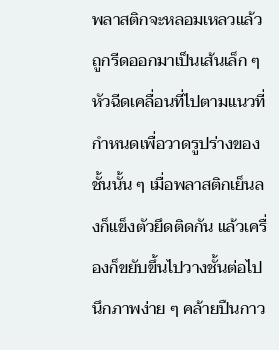พลาสติกจะหลอมเหลวแล้วถูกรีดออกมาเป็นเส้นเล็ก ๆ หัวฉีดเคลื่อนที่ไปตามแนวที่กำหนดเพื่อวาดรูปร่างของชั้นนั้น ๆ เมื่อพลาสติกเย็นลงก็แข็งตัวยึดติดกัน แล้วเครื่องก็ขยับขึ้นไปวางชั้นต่อไป
นึกภาพง่าย ๆ คล้ายปืนกาว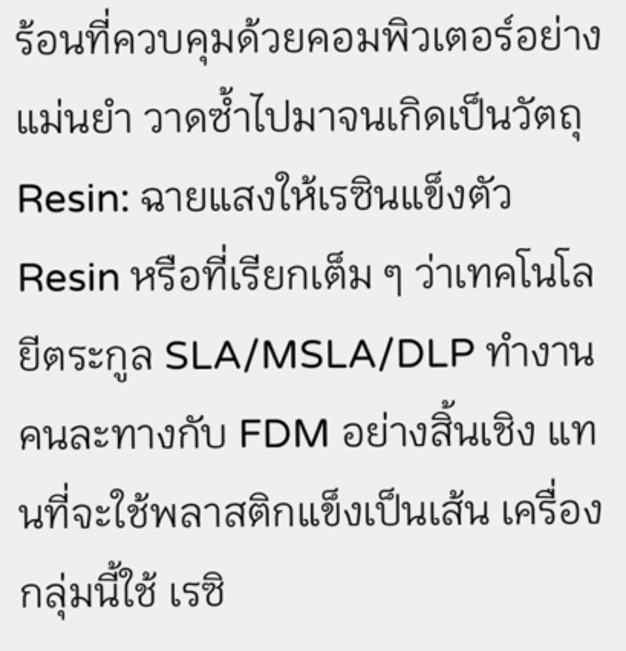ร้อนที่ควบคุมด้วยคอมพิวเตอร์อย่างแม่นยำ วาดซ้ำไปมาจนเกิดเป็นวัตถุ
Resin: ฉายแสงให้เรซินแข็งตัว
Resin หรือที่เรียกเต็ม ๆ ว่าเทคโนโลยีตระกูล SLA/MSLA/DLP ทำงานคนละทางกับ FDM อย่างสิ้นเชิง แทนที่จะใช้พลาสติกแข็งเป็นเส้น เครื่องกลุ่มนี้ใช้ เรซิ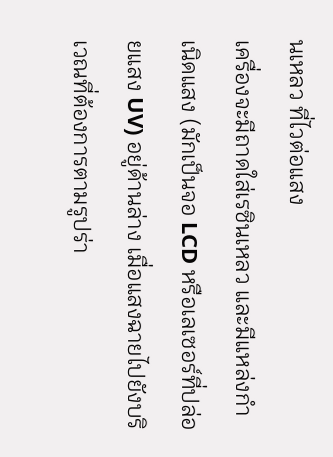นเหลว ที่ไวต่อแสง
เครื่องจะมีถาดใส่เรซินเหลว และมีแหล่งกำเนิดแสง (มักเป็นจอ LCD หรือเลเซอร์ที่ปล่อยแสง UV) อยู่ด้านล่าง เมื่อแสงฉายไปยังบริเวณที่ต้องการตามรูปร่า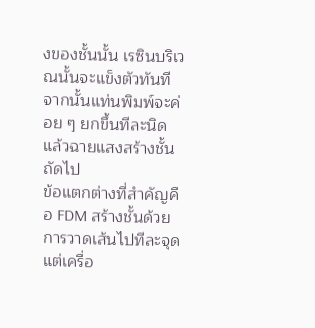งของชั้นนั้น เรซินบริเวณนั้นจะแข็งตัวทันที จากนั้นแท่นพิมพ์จะค่อย ๆ ยกขึ้นทีละนิด แล้วฉายแสงสร้างชั้นถัดไป
ข้อแตกต่างที่สำคัญคือ FDM สร้างชั้นด้วยการวาดเส้นไปทีละจุด แต่เครื่อ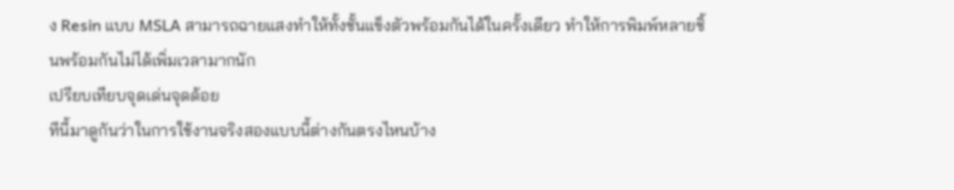ง Resin แบบ MSLA สามารถฉายแสงทำให้ทั้งชั้นแข็งตัวพร้อมกันได้ในครั้งเดียว ทำให้การพิมพ์หลายชิ้นพร้อมกันไม่ได้เพิ่มเวลามากนัก
เปรียบเทียบจุดเด่นจุดด้อย
ทีนี้มาดูกันว่าในการใช้งานจริงสองแบบนี้ต่างกันตรงไหนบ้าง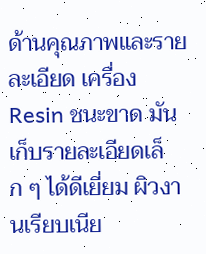ด้านคุณภาพและรายละเอียด เครื่อง Resin ชนะขาด มันเก็บรายละเอียดเล็ก ๆ ได้ดีเยี่ยม ผิวงานเรียบเนีย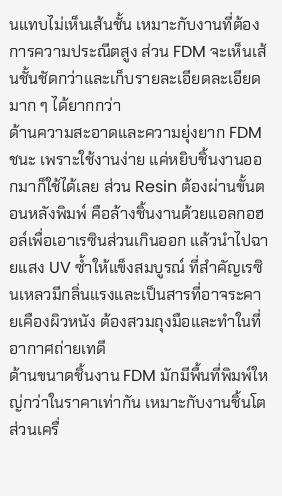นแทบไม่เห็นเส้นชั้น เหมาะกับงานที่ต้องการความประณีตสูง ส่วน FDM จะเห็นเส้นชั้นชัดกว่าและเก็บรายละเอียดละเอียดมาก ๆ ได้ยากกว่า
ด้านความสะอาดและความยุ่งยาก FDM ชนะ เพราะใช้งานง่าย แค่หยิบชิ้นงานออกมาก็ใช้ได้เลย ส่วน Resin ต้องผ่านขั้นตอนหลังพิมพ์ คือล้างชิ้นงานด้วยแอลกอฮอล์เพื่อเอาเรซินส่วนเกินออก แล้วนำไปฉายแสง UV ซ้ำให้แข็งสมบูรณ์ ที่สำคัญเรซินเหลวมีกลิ่นแรงและเป็นสารที่อาจระคายเคืองผิวหนัง ต้องสวมถุงมือและทำในที่อากาศถ่ายเทดี
ด้านขนาดชิ้นงาน FDM มักมีพื้นที่พิมพ์ใหญ่กว่าในราคาเท่ากัน เหมาะกับงานชิ้นโต ส่วนเครื่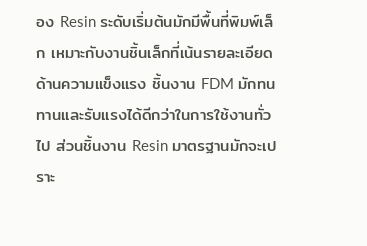อง Resin ระดับเริ่มต้นมักมีพื้นที่พิมพ์เล็ก เหมาะกับงานชิ้นเล็กที่เน้นรายละเอียด
ด้านความแข็งแรง ชิ้นงาน FDM มักทนทานและรับแรงได้ดีกว่าในการใช้งานทั่วไป ส่วนชิ้นงาน Resin มาตรฐานมักจะเปราะ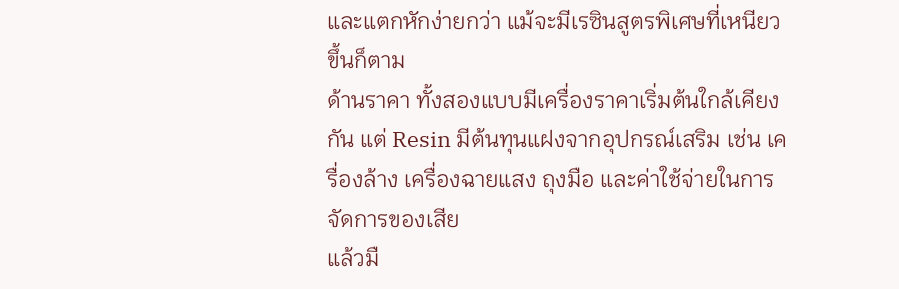และแตกหักง่ายกว่า แม้จะมีเรซินสูตรพิเศษที่เหนียวขึ้นก็ตาม
ด้านราคา ทั้งสองแบบมีเครื่องราคาเริ่มต้นใกล้เคียงกัน แต่ Resin มีต้นทุนแฝงจากอุปกรณ์เสริม เช่น เครื่องล้าง เครื่องฉายแสง ถุงมือ และค่าใช้จ่ายในการจัดการของเสีย
แล้วมื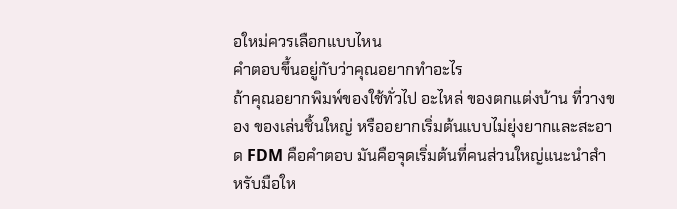อใหม่ควรเลือกแบบไหน
คำตอบขึ้นอยู่กับว่าคุณอยากทำอะไร
ถ้าคุณอยากพิมพ์ของใช้ทั่วไป อะไหล่ ของตกแต่งบ้าน ที่วางของ ของเล่นชิ้นใหญ่ หรืออยากเริ่มต้นแบบไม่ยุ่งยากและสะอาด FDM คือคำตอบ มันคือจุดเริ่มต้นที่คนส่วนใหญ่แนะนำสำหรับมือให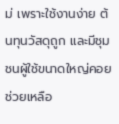ม่ เพราะใช้งานง่าย ต้นทุนวัสดุถูก และมีชุมชนผู้ใช้ขนาดใหญ่คอยช่วยเหลือ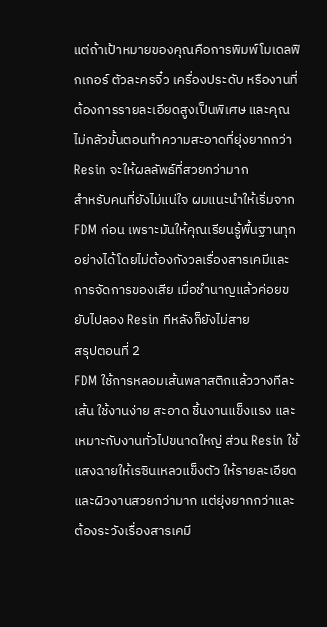แต่ถ้าเป้าหมายของคุณคือการพิมพ์โมเดลฟิกเกอร์ ตัวละครจิ๋ว เครื่องประดับ หรืองานที่ต้องการรายละเอียดสูงเป็นพิเศษ และคุณไม่กลัวขั้นตอนทำความสะอาดที่ยุ่งยากกว่า Resin จะให้ผลลัพธ์ที่สวยกว่ามาก
สำหรับคนที่ยังไม่แน่ใจ ผมแนะนำให้เริ่มจาก FDM ก่อน เพราะมันให้คุณเรียนรู้พื้นฐานทุกอย่างได้โดยไม่ต้องกังวลเรื่องสารเคมีและการจัดการของเสีย เมื่อชำนาญแล้วค่อยขยับไปลอง Resin ทีหลังก็ยังไม่สาย
สรุปตอนที่ 2
FDM ใช้การหลอมเส้นพลาสติกแล้ววางทีละเส้น ใช้งานง่าย สะอาด ชิ้นงานแข็งแรง และเหมาะกับงานทั่วไปขนาดใหญ่ ส่วน Resin ใช้แสงฉายให้เรซินเหลวแข็งตัว ให้รายละเอียดและผิวงานสวยกว่ามาก แต่ยุ่งยากกว่าและต้องระวังเรื่องสารเคมี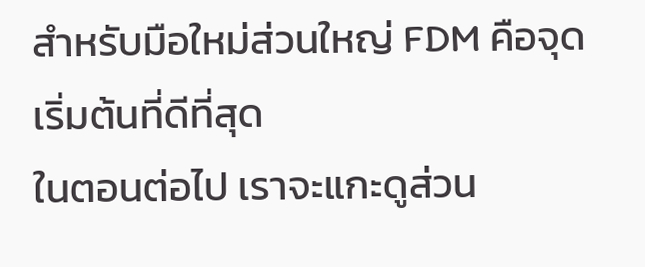สำหรับมือใหม่ส่วนใหญ่ FDM คือจุดเริ่มต้นที่ดีที่สุด
ในตอนต่อไป เราจะแกะดูส่วน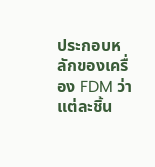ประกอบหลักของเครื่อง FDM ว่าแต่ละชิ้น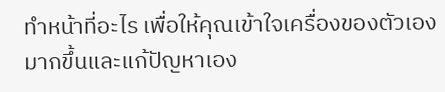ทำหน้าที่อะไร เพื่อให้คุณเข้าใจเครื่องของตัวเองมากขึ้นและแก้ปัญหาเอง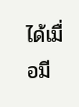ได้เมื่อมี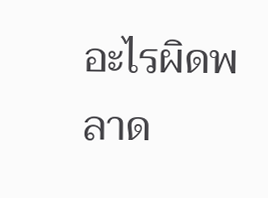อะไรผิดพลาด